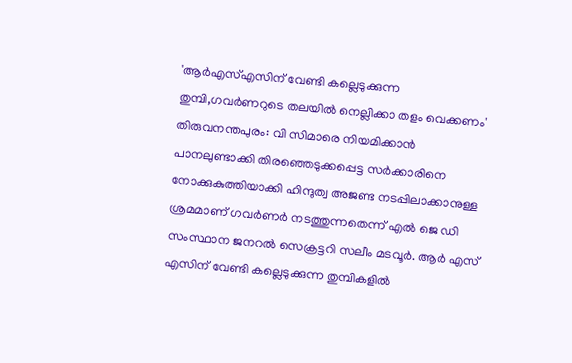'ആർഎസ്എസിന് വേണ്ടി കല്ലെടുക്കുന്ന തുമ്പി,ഗവർണറുടെ തലയിൽ നെല്ലിക്കാ തളം വെക്കണം'
തിരുവനന്തപുരം: വി സിമാരെ നിയമിക്കാൻ പാനലുണ്ടാക്കി തിരഞ്ഞെടുക്കപ്പെട്ട സർക്കാരിനെ നോക്കുകുത്തിയാക്കി ഹിന്ദുത്വ അജണ്ട നടപ്പിലാക്കാനുള്ള ശ്രമമാണ് ഗവർണർ നടത്തുന്നതെന്ന് എൽ ജെ ഡി സംസ്ഥാന ജനറൽ സെക്രട്ടറി സലീം മടവൂർ. ആർ എസ് എസിന് വേണ്ടി കല്ലെടുക്കുന്ന തുമ്പികളിൽ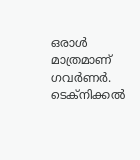ഒരാൾ മാത്രമാണ് ഗവർണർ. ടെക്നിക്കൽ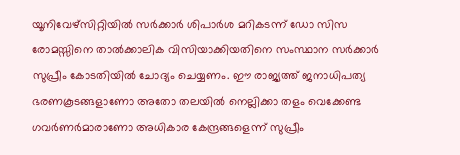യൂനിവേഴ്സിറ്റിയിൽ സർക്കാർ ശിപാർശ മറികടന്ന് ഡോ സിസ രോമസ്സിനെ താൽക്കാലിക വിസിയാക്കിയതിനെ സംസ്ഥാന സർക്കാർ സുപ്രീം കോടതിയിൽ ചോദ്യം ചെയ്യണം. ഈ രാജ്യത്ത് ജനാധിപത്യ ഭരണകൂടങ്ങളാണോ അതോ തലയിൽ നെല്ലിക്കാ തളം വെക്കേണ്ട ഗവർണർമാരാണോ അധികാര കേന്ദ്രങ്ങളെന്ന് സുപ്രീം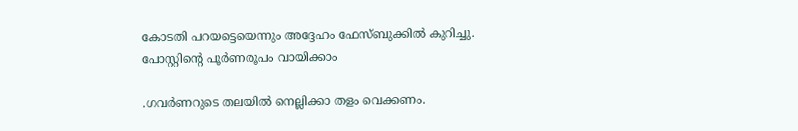കോടതി പറയട്ടെയെന്നും അദ്ദേഹം ഫേസ്ബുക്കിൽ കുറിച്ചു. പോസ്റ്റിന്റെ പൂർണരൂപം വായിക്കാം

.ഗവർണറുടെ തലയിൽ നെല്ലിക്കാ തളം വെക്കണം.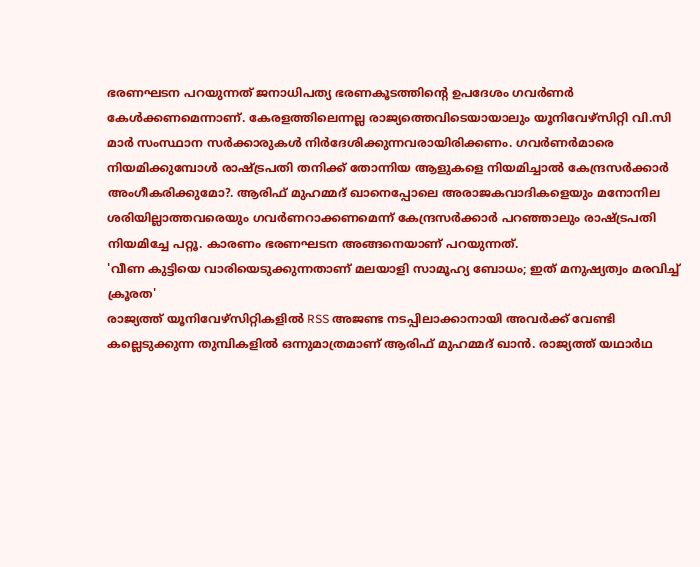ഭരണഘടന പറയുന്നത് ജനാധിപത്യ ഭരണകൂടത്തിന്റെ ഉപദേശം ഗവർണർ കേൾക്കണമെന്നാണ്. കേരളത്തിലെന്നല്ല രാജ്യത്തെവിടെയായാലും യൂനിവേഴ്സിറ്റി വി.സി മാർ സംസ്ഥാന സർക്കാരുകൾ നിർദേശിക്കുന്നവരായിരിക്കണം. ഗവർണർമാരെ നിയമിക്കുമ്പോൾ രാഷ്ട്രപതി തനിക്ക് തോന്നിയ ആളുകളെ നിയമിച്ചാൽ കേന്ദ്രസർക്കാർ അംഗീകരിക്കുമോ?. ആരിഫ് മുഹമ്മദ് ഖാനെപ്പോലെ അരാജകവാദികളെയും മനോനില ശരിയില്ലാത്തവരെയും ഗവർണറാക്കണമെന്ന് കേന്ദ്രസർക്കാർ പറഞ്ഞാലും രാഷ്ട്രപതി നിയമിച്ചേ പറ്റൂ. കാരണം ഭരണഘടന അങ്ങനെയാണ് പറയുന്നത്.
'വീണ കുട്ടിയെ വാരിയെടുക്കുന്നതാണ് മലയാളി സാമൂഹ്യ ബോധം; ഇത് മനുഷ്യത്വം മരവിച്ച് ക്രൂരത'
രാജ്യത്ത് യൂനിവേഴ്സിറ്റികളിൽ RSS അജണ്ട നടപ്പിലാക്കാനായി അവർക്ക് വേണ്ടി കല്ലെടുക്കുന്ന തുമ്പികളിൽ ഒന്നുമാത്രമാണ് ആരിഫ് മുഹമ്മദ് ഖാൻ. രാജ്യത്ത് യഥാർഥ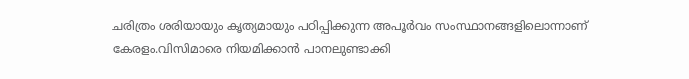ചരിത്രം ശരിയായും കൃത്യമായും പഠിപ്പിക്കുന്ന അപൂർവം സംസ്ഥാനങ്ങളിലൊന്നാണ് കേരളം.വിസിമാരെ നിയമിക്കാൻ പാനലുണ്ടാക്കി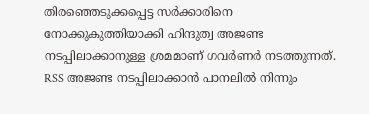തിരഞ്ഞെടുക്കപ്പെട്ട സർക്കാരിനെ നോക്കുകുത്തിയാക്കി ഹിന്ദുത്വ അജണ്ട നടപ്പിലാക്കാനുള്ള ശ്രമമാണ് ഗവർണർ നടത്തുന്നത്.
RSS അജണ്ട നടപ്പിലാക്കാൻ പാനലിൽ നിന്നും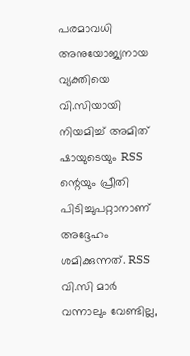പരമാവധി അനുയോജ്യനായ വ്യക്തിയെ വി.സിയായി നിയമിച്ച് അമിത് ഷായുടെയും RSS ന്റെയും പ്രീതി പിടിച്ചുപറ്റാനാണ് അദ്ദേഹം ശമിക്കുന്നത്. RSS വി.സി മാർ വന്നാലും വേണ്ടില്ല,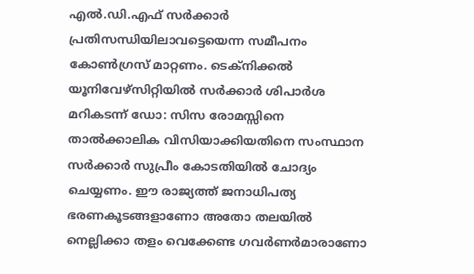എൽ.ഡി.എഫ് സർക്കാർ പ്രതിസന്ധിയിലാവട്ടെയെന്ന സമീപനം കോൺഗ്രസ് മാറ്റണം. ടെക്നിക്കൽ യൂനിവേഴ്സിറ്റിയിൽ സർക്കാർ ശിപാർശ മറികടന്ന് ഡോ: സിസ രോമസ്സിനെ താൽക്കാലിക വിസിയാക്കിയതിനെ സംസ്ഥാന സർക്കാർ സുപ്രീം കോടതിയിൽ ചോദ്യം ചെയ്യണം. ഈ രാജ്യത്ത് ജനാധിപത്യ ഭരണകൂടങ്ങളാണോ അതോ തലയിൽ നെല്ലിക്കാ തളം വെക്കേണ്ട ഗവർണർമാരാണോ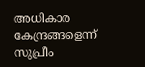അധികാര കേന്ദ്രങ്ങളെന്ന് സുപ്രീം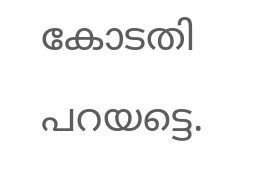കോടതി പറയട്ടെ.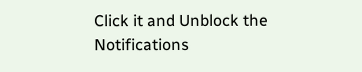Click it and Unblock the Notifications